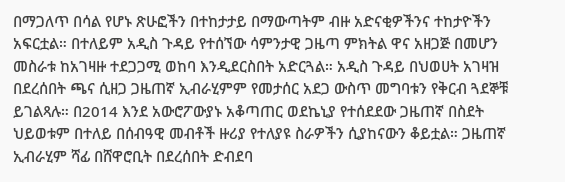በማጋለጥ በሳል የሆኑ ጽሁፎችን በተከታታይ በማውጣትም ብዙ አድናቂዎችንና ተከታዮችን አፍርቷል። በተለይም አዲስ ጉዳይ የተሰኘው ሳምንታዊ ጋዜጣ ምክትል ዋና አዘጋጅ በመሆን መስራቱ ከአገዛዙ ተደጋጋሚ ወከባ እንዲደርስበት አድርጓል። አዲስ ጉዳይ በህወሀት አገዛዝ በደረሰበት ጫና ሲዘጋ ጋዜጠኛ ኢብራሂምም የመታሰር አደጋ ውስጥ መግባቱን የቅርብ ጓደኞቹ ይገልጻሉ። በ2014 እንደ አውሮፖውያኑ አቆጣጠር ወደኬኒያ የተሰደደው ጋዜጠኛ በስደት ህይወቱም በተለይ በሰብዓዊ መብቶች ዙሪያ የተለያዩ ስራዎችን ሲያከናውን ቆይቷል። ጋዜጠኛ ኢብራሂም ሻፊ በሸዋሮቢት በደረሰበት ድብደባ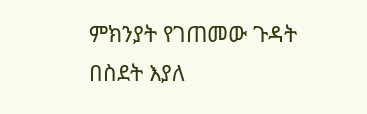ምክንያት የገጠመው ጉዳት በስደት እያለ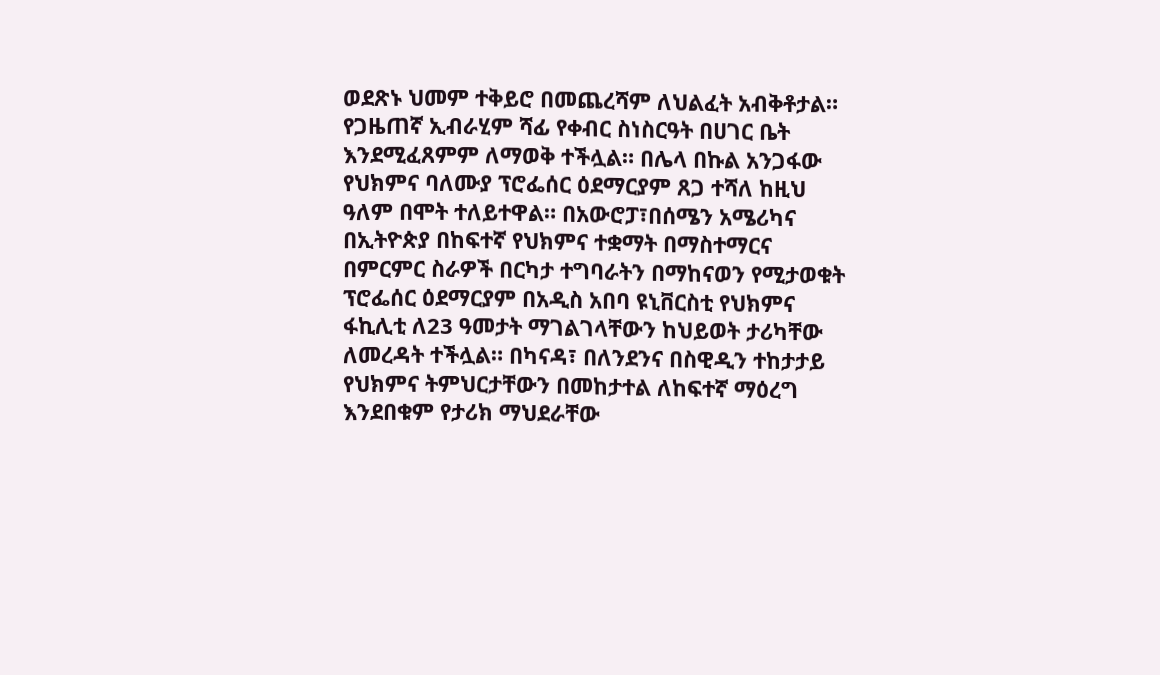ወደጽኑ ህመም ተቅይሮ በመጨረሻም ለህልፈት አብቅቶታል። የጋዜጠኛ ኢብራሂም ሻፊ የቀብር ስነስርዓት በሀገር ቤት እንደሚፈጸምም ለማወቅ ተችሏል። በሌላ በኩል አንጋፋው የህክምና ባለሙያ ፕሮፌሰር ዕደማርያም ጸጋ ተሻለ ከዚህ ዓለም በሞት ተለይተዋል። በአውሮፓ፣በሰሜን አሜሪካና በኢትዮጵያ በከፍተኛ የህክምና ተቋማት በማስተማርና በምርምር ስራዎች በርካታ ተግባራትን በማከናወን የሚታወቁት ፕሮፌሰር ዕደማርያም በአዲስ አበባ ዩኒቨርስቲ የህክምና ፋኪሊቲ ለ23 ዓመታት ማገልገላቸውን ከህይወት ታሪካቸው ለመረዳት ተችሏል። በካናዳ፣ በለንደንና በስዊዲን ተከታታይ የህክምና ትምህርታቸውን በመከታተል ለከፍተኛ ማዕረግ እንደበቁም የታሪክ ማህደራቸው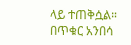ላይ ተጠቅሷል። በጥቁር አንበሳ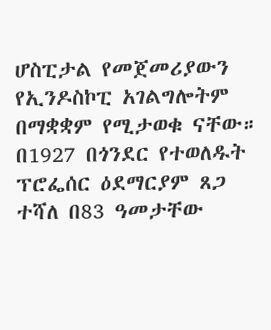ሆስፒታል የመጀመሪያውን የኢንዶስኮፒ አገልግሎትም በማቋቋም የሚታወቁ ናቸው። በ1927 በጎንደር የተወለዱት ፕሮፌሰር ዕደማርያም ጸጋ ተሻለ በ83 ዓመታቸው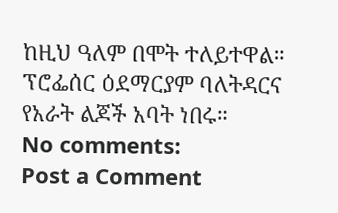ከዚህ ዓለም በሞት ተለይተዋል። ፕሮፌሰር ዕደማርያም ባለትዳርና የአራት ልጆች አባት ነበሩ።
No comments:
Post a Comment